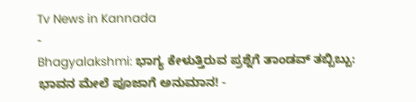Tv News in Kannada
-
Bhagyalakshmi: ಭಾಗ್ಯ ಕೇಳುತ್ತಿರುವ ಪ್ರಶ್ನೆಗೆ ತಾಂಡವ್ ತಬ್ಬಿಬ್ಬು: ಭಾವನ ಮೇಲೆ ಪೂಜಾಗೆ ಅನುಮಾನ! -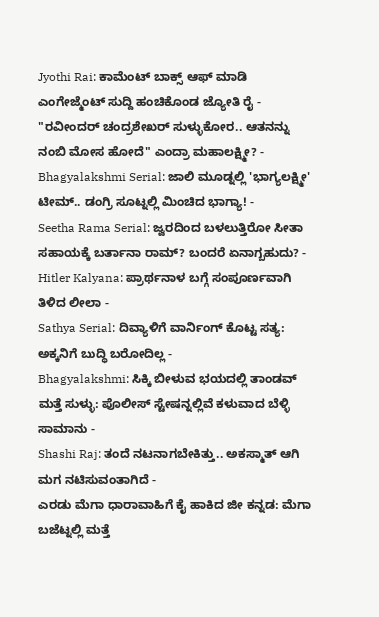Jyothi Rai: ಕಾಮೆಂಟ್ ಬಾಕ್ಸ್ ಆಫ್ ಮಾಡಿ ಎಂಗೇಜ್ಮೆಂಟ್ ಸುದ್ದಿ ಹಂಚಿಕೊಂಡ ಜ್ಯೋತಿ ರೈ -
"ರವೀಂದರ್ ಚಂದ್ರಶೇಖರ್ ಸುಳ್ಳುಕೋರ.. ಆತನನ್ನು ನಂಬಿ ಮೋಸ ಹೋದೆ" ಎಂದ್ರಾ ಮಹಾಲಕ್ಷ್ಮೀ? -
Bhagyalakshmi Serial: ಜಾಲಿ ಮೂಡ್ನಲ್ಲಿ 'ಭಾಗ್ಯಲಕ್ಷ್ಮೀ' ಟೀಮ್.. ಡಂಗ್ರಿ ಸೂಟ್ನಲ್ಲಿ ಮಿಂಚಿದ ಭಾಗ್ಯಾ! -
Seetha Rama Serial: ಜ್ವರದಿಂದ ಬಳಲುತ್ತಿರೋ ಸೀತಾ ಸಹಾಯಕ್ಕೆ ಬರ್ತಾನಾ ರಾಮ್? ಬಂದರೆ ಏನಾಗ್ಬಹುದು? -
Hitler Kalyana: ಪ್ರಾರ್ಥನಾಳ ಬಗ್ಗೆ ಸಂಪೂರ್ಣವಾಗಿ ತಿಳಿದ ಲೀಲಾ -
Sathya Serial: ದಿವ್ಯಾಳಿಗೆ ವಾರ್ನಿಂಗ್ ಕೊಟ್ಟ ಸತ್ಯ: ಅಕ್ಕನಿಗೆ ಬುದ್ಧಿ ಬರೋದಿಲ್ಲ -
Bhagyalakshmi: ಸಿಕ್ಕಿ ಬೀಳುವ ಭಯದಲ್ಲಿ ತಾಂಡವ್ ಮತ್ತೆ ಸುಳ್ಳು: ಪೊಲೀಸ್ ಸ್ಟೇಷನ್ನಲ್ಲಿವೆ ಕಳುವಾದ ಬೆಳ್ಳಿ ಸಾಮಾನು -
Shashi Raj: ತಂದೆ ನಟನಾಗಬೇಕಿತ್ತು.. ಅಕಸ್ಮಾತ್ ಆಗಿ ಮಗ ನಟಿಸುವಂತಾಗಿದೆ -
ಎರಡು ಮೆಗಾ ಧಾರಾವಾಹಿಗೆ ಕೈ ಹಾಕಿದ ಜೀ ಕನ್ನಡ: ಮೆಗಾ ಬಜೆಟ್ನಲ್ಲಿ ಮತ್ತೆ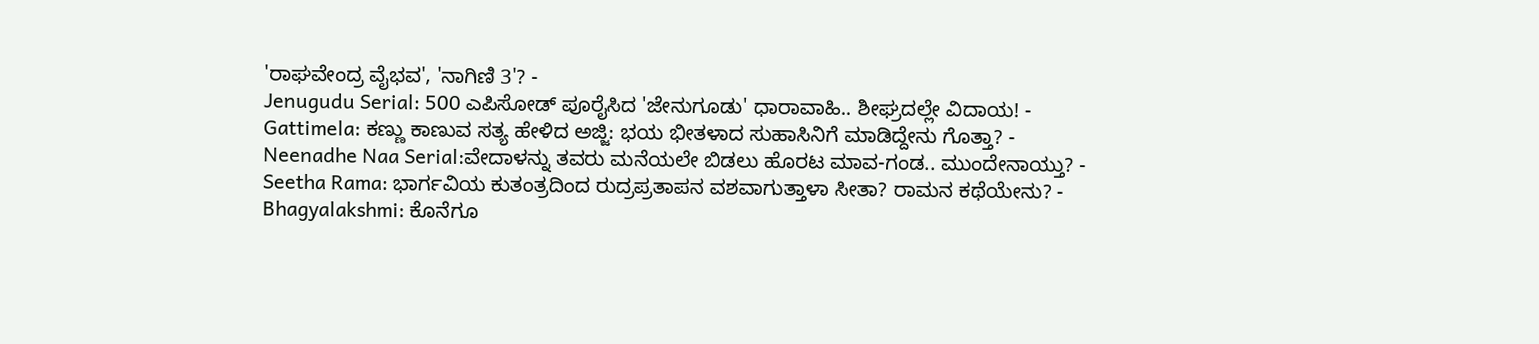'ರಾಘವೇಂದ್ರ ವೈಭವ', 'ನಾಗಿಣಿ 3'? -
Jenugudu Serial: 500 ಎಪಿಸೋಡ್ ಪೂರೈಸಿದ 'ಜೇನುಗೂಡು' ಧಾರಾವಾಹಿ.. ಶೀಘ್ರದಲ್ಲೇ ವಿದಾಯ! -
Gattimela: ಕಣ್ಣು ಕಾಣುವ ಸತ್ಯ ಹೇಳಿದ ಅಜ್ಜಿ: ಭಯ ಭೀತಳಾದ ಸುಹಾಸಿನಿಗೆ ಮಾಡಿದ್ದೇನು ಗೊತ್ತಾ? -
Neenadhe Naa Serial:ವೇದಾಳನ್ನು ತವರು ಮನೆಯಲೇ ಬಿಡಲು ಹೊರಟ ಮಾವ-ಗಂಡ.. ಮುಂದೇನಾಯ್ತು? -
Seetha Rama: ಭಾರ್ಗವಿಯ ಕುತಂತ್ರದಿಂದ ರುದ್ರಪ್ರತಾಪನ ವಶವಾಗುತ್ತಾಳಾ ಸೀತಾ? ರಾಮನ ಕಥೆಯೇನು? -
Bhagyalakshmi: ಕೊನೆಗೂ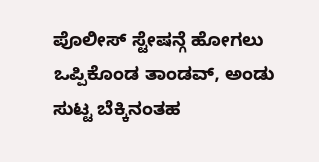ಪೊಲೀಸ್ ಸ್ಟೇಷನ್ಗೆ ಹೋಗಲು ಒಪ್ಪಿಕೊಂಡ ತಾಂಡವ್, ಅಂಡು ಸುಟ್ಟ ಬೆಕ್ಕಿನಂತಹ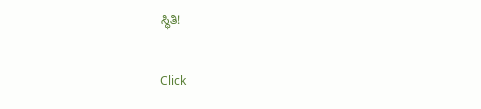ಸ್ಥಿತಿ!


Click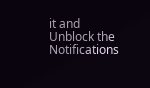it and Unblock the Notifications